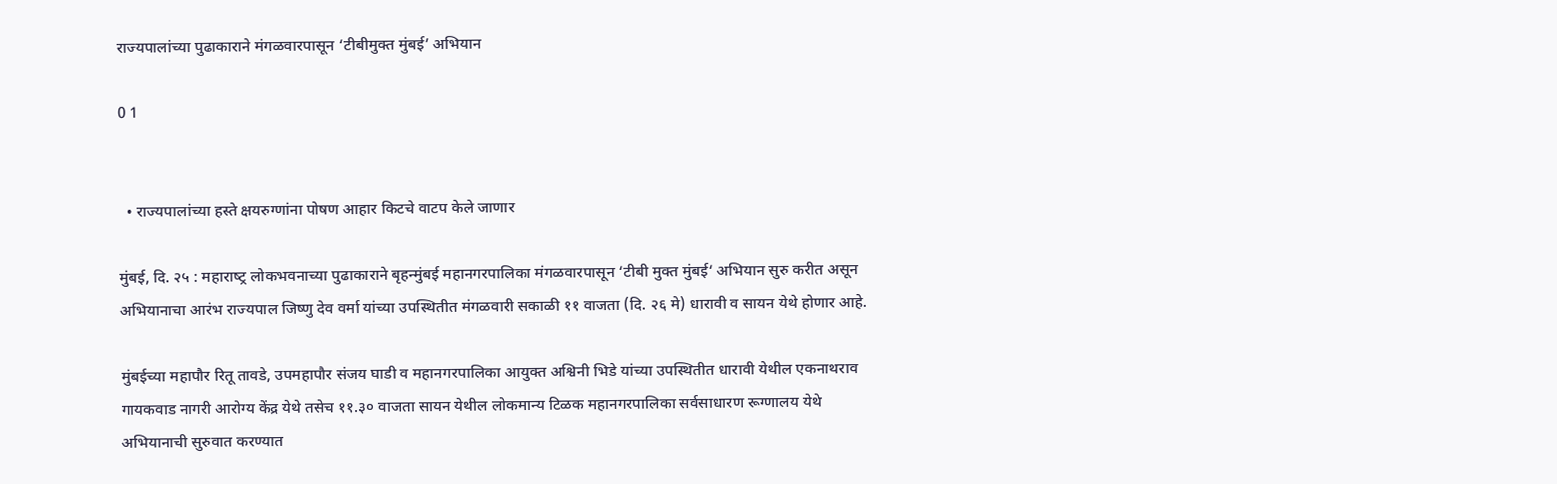राज्यपालांच्या पुढाकाराने मंगळवारपासून ‘टीबीमुक्‍त मुंबई’ अभियान

0 1


  • राज्‍यपालांच्‍या हस्‍ते क्षयरुग्‍णांना पोषण आहार किटचे वाटप केले जाणार

मुंबई, दि. २५ : महाराष्‍ट्र लोकभवनाच्या पुढाकाराने बृहन्‍मुंबई महानगरपालिका मंगळवारपासून ‘टीबी मुक्त मुंबई‘ अभियान सुरु करीत असून अभियानाचा आरंभ राज्‍यपाल जिष्‍णु देव वर्मा यांच्या उपस्थितीत मंगळवारी सकाळी ११ वाजता (दि. २६ मे) धारावी व सायन येथे होणार आहे.

मुंबईच्‍या महापौर रितू तावडे, उपमहापौर संजय घाडी व महानगरपालिका आयुक्त अश्विनी भिडे यांच्या उपस्थितीत धारावी येथील एकनाथराव गायकवाड नागरी आरोग्‍य केंद्र येथे तसेच ११.३० वाजता सायन येथील लोकमान्‍य टिळक महानगरपालिका सर्वसाधारण रूग्‍णालय येथे अभियानाची सुरुवात करण्‍यात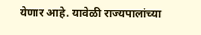येणार आहे. यावेळी राज्यपालांच्या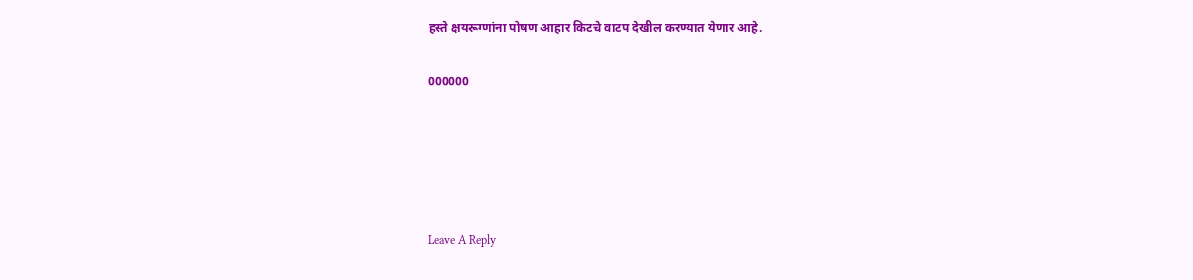हस्‍ते क्षयरूग्‍णांना पोषण आहार किटचे वाटप देखील करण्‍यात येणार आहे.

000000





Leave A Reply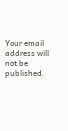Your email address will not be published.